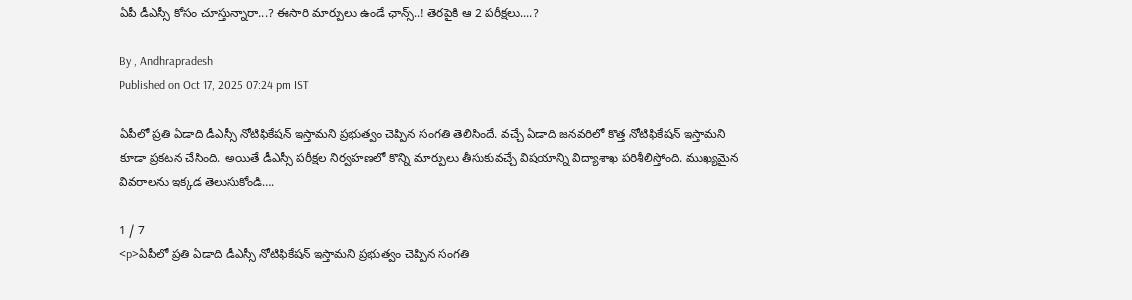ఏపీ డీఎస్సీ కోసం చూస్తున్నారా...? ఈసారి మార్పులు ఉండే ఛాన్స్..! తెరపైకి ఆ 2 పరీక్షలు....?

By , Andhrapradesh
Published on Oct 17, 2025 07:24 pm IST

ఏపీలో ప్రతి ఏడాది డీఎస్సీ నోటిఫికేషన్ ఇస్తామని ప్రభుత్వం చెప్పిన సంగతి తెలిసిందే. వచ్చే ఏడాది జనవరిలో కొత్త నోటిఫికేషన్ ఇస్తామని కూడా ప్రకటన చేసింది. అయితే డీఎస్సీ పరీక్షల నిర్వహణలో కొన్ని మార్పులు తీసుకువచ్చే విషయాన్ని విద్యాశాఖ పరిశీలిస్తోంది. ముఖ్యమైన వివరాలను ఇక్కడ తెలుసుకోండి….

1 / 7
<p>ఏపీలో ప్రతి ఏడాది డీఎస్సీ నోటిఫికేషన్ ఇస్తామని ప్రభుత్వం చెప్పిన సంగతి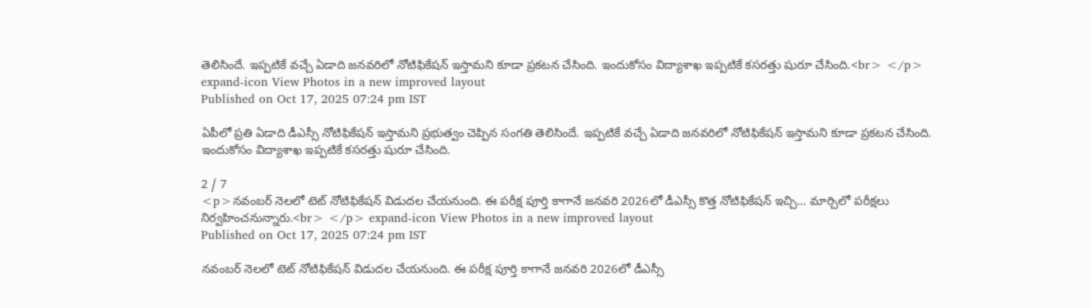తెలిసిందే. ఇప్పటికే వచ్చే ఏడాది జనవరిలో నోటిఫికేషన్ ఇస్తామని కూడా ప్రకటన చేసింది. ఇందుకోసం విద్యాశాఖ ఇప్పటికే కసరత్తు షురూ చేసింది.<br> </p> expand-icon View Photos in a new improved layout
Published on Oct 17, 2025 07:24 pm IST

ఏపీలో ప్రతి ఏడాది డీఎస్సీ నోటిఫికేషన్ ఇస్తామని ప్రభుత్వం చెప్పిన సంగతి తెలిసిందే. ఇప్పటికే వచ్చే ఏడాది జనవరిలో నోటిఫికేషన్ ఇస్తామని కూడా ప్రకటన చేసింది. ఇందుకోసం విద్యాశాఖ ఇప్పటికే కసరత్తు షురూ చేసింది.

2 / 7
<p>నవంబర్ నెలలో టెట్ నోటిఫికేషన్ విడుదల చేయనుంది. ఈ పరీక్ష పూర్తి కాగానే జనవరి 2026లో డీఎస్సీ కొత్త నోటిఫికేషన్ ఇచ్చి... మార్చిలో పరీక్షలు నిర్వహించనున్నారు.<br> </p> expand-icon View Photos in a new improved layout
Published on Oct 17, 2025 07:24 pm IST

నవంబర్ నెలలో టెట్ నోటిఫికేషన్ విడుదల చేయనుంది. ఈ పరీక్ష పూర్తి కాగానే జనవరి 2026లో డీఎస్సీ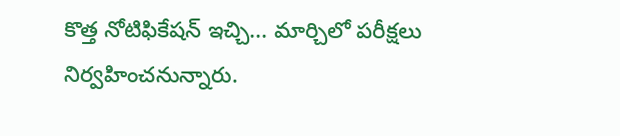కొత్త నోటిఫికేషన్ ఇచ్చి... మార్చిలో పరీక్షలు నిర్వహించనున్నారు.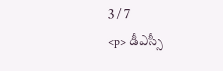3 / 7
<p> డీఎస్సీ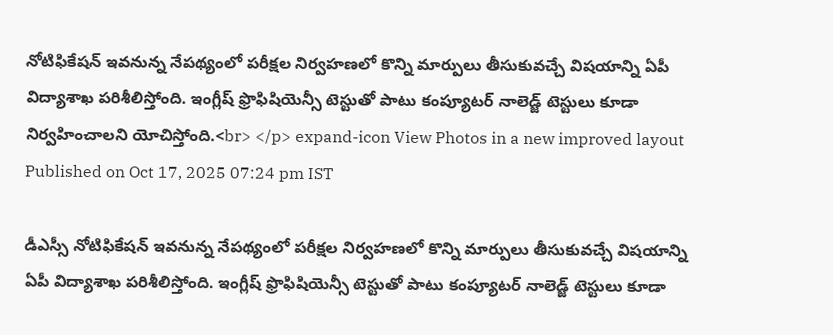నోటిఫికేషన్ ఇవనున్న నేపథ్యంలో పరీక్షల నిర్వహణలో కొన్ని మార్పులు తీసుకువచ్చే విషయాన్ని ఏపీ విద్యాశాఖ పరిశీలిస్తోంది. ఇంగ్లీష్ ఫ్రొఫిషియెన్సీ టెస్టుతో పాటు కంప్యూటర్ నాలెడ్జ్ టెస్టులు కూడా నిర్వహించాలని యోచిస్తోంది.<br> </p> expand-icon View Photos in a new improved layout
Published on Oct 17, 2025 07:24 pm IST

డీఎస్సీ నోటిఫికేషన్ ఇవనున్న నేపథ్యంలో పరీక్షల నిర్వహణలో కొన్ని మార్పులు తీసుకువచ్చే విషయాన్ని ఏపీ విద్యాశాఖ పరిశీలిస్తోంది. ఇంగ్లీష్ ఫ్రొఫిషియెన్సీ టెస్టుతో పాటు కంప్యూటర్ నాలెడ్జ్ టెస్టులు కూడా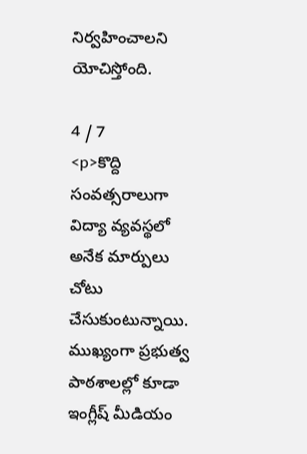నిర్వహించాలని యోచిస్తోంది.

4 / 7
<p>కొద్ది సంవత్సరాలుగా విద్యా వ్యవస్థలో అనేక మార్పులు చోటు చేసుకుంటున్నాయి. ముఖ్యంగా ప్రభుత్వ పాఠశాలల్లో కూడా ఇంగ్లీష్ మీడియం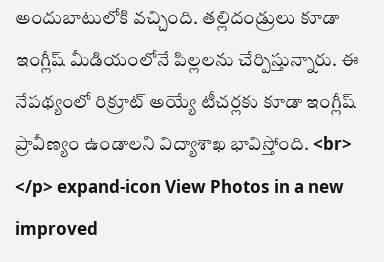అందుబాటులోకి వచ్చింది. తల్లిదండ్రులు కూడా ఇంగ్లీష్ మీడియంలోనే పిల్లలను చేర్పిస్తున్నారు. ఈ నేపథ్యంలో రిక్రూట్ అయ్యే టీచర్లకు కూడా ఇంగ్లీష్ ప్రావీణ్యం ఉండాలని విద్యాశాఖ భావిస్తోంది. <br> </p> expand-icon View Photos in a new improved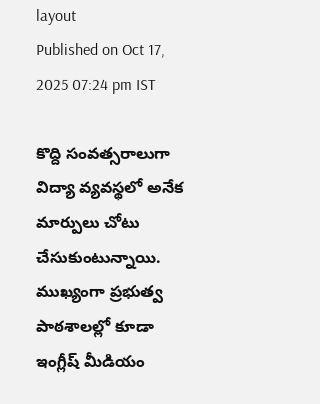layout
Published on Oct 17, 2025 07:24 pm IST

కొద్ది సంవత్సరాలుగా విద్యా వ్యవస్థలో అనేక మార్పులు చోటు చేసుకుంటున్నాయి. ముఖ్యంగా ప్రభుత్వ పాఠశాలల్లో కూడా ఇంగ్లీష్ మీడియం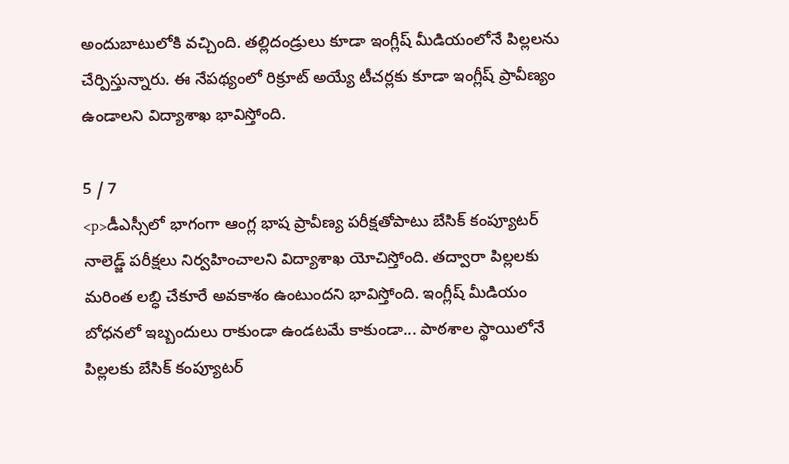అందుబాటులోకి వచ్చింది. తల్లిదండ్రులు కూడా ఇంగ్లీష్ మీడియంలోనే పిల్లలను చేర్పిస్తున్నారు. ఈ నేపథ్యంలో రిక్రూట్ అయ్యే టీచర్లకు కూడా ఇంగ్లీష్ ప్రావీణ్యం ఉండాలని విద్యాశాఖ భావిస్తోంది.

5 / 7
<p>డీఎస్సీలో భాగంగా ఆంగ్ల భాష ప్రావీణ్య పరీక్షతోపాటు బేసిక్‌ కంప్యూటర్‌ నాలెడ్జ్‌ పరీక్షలు నిర్వహించాలని విద్యాశాఖ యోచిస్తోంది. తద్వారా పిల్లలకు మరింత లబ్ధి చేకూరే అవకాశం ఉంటుందని భావిస్తోంది. ఇంగ్లీష్ మీడియం బోధనలో ఇబ్బందులు రాకుండా ఉండటమే కాకుండా... పాఠశాల స్థాయిలోనే పిల్లలకు బేసిక్‌ కంప్యూటర్‌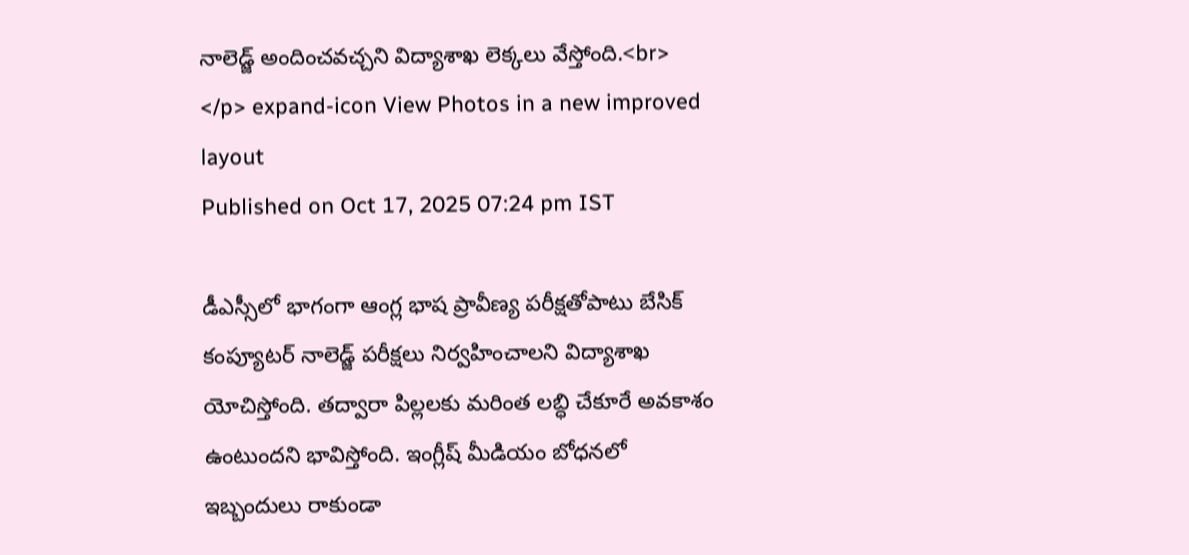నాలెడ్జ్‌ అందించవచ్చని విద్యాశాఖ లెక్కలు వేస్తోంది.<br> </p> expand-icon View Photos in a new improved layout
Published on Oct 17, 2025 07:24 pm IST

డీఎస్సీలో భాగంగా ఆంగ్ల భాష ప్రావీణ్య పరీక్షతోపాటు బేసిక్‌ కంప్యూటర్‌ నాలెడ్జ్‌ పరీక్షలు నిర్వహించాలని విద్యాశాఖ యోచిస్తోంది. తద్వారా పిల్లలకు మరింత లబ్ధి చేకూరే అవకాశం ఉంటుందని భావిస్తోంది. ఇంగ్లీష్ మీడియం బోధనలో ఇబ్బందులు రాకుండా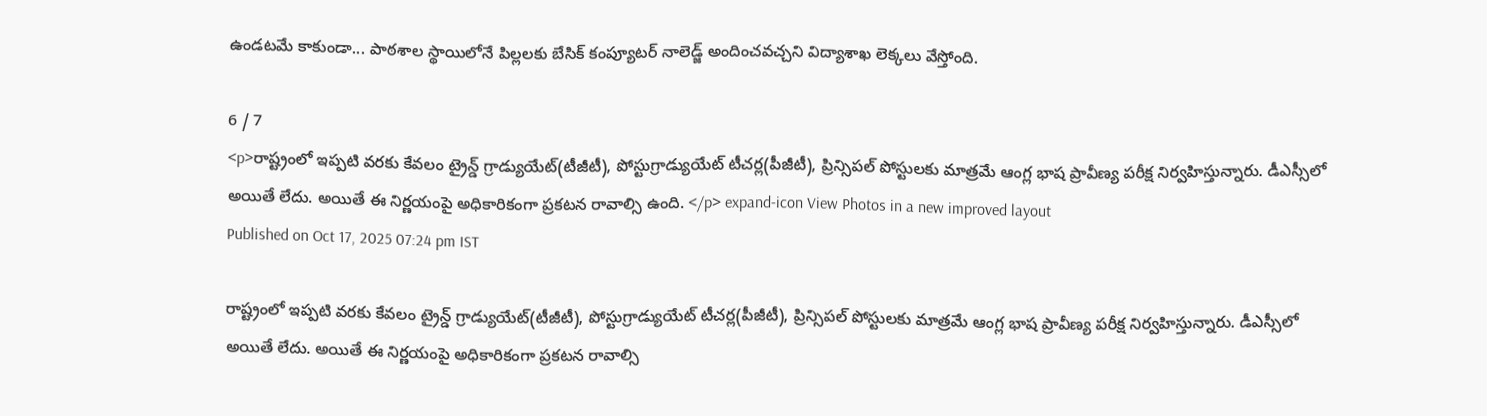ఉండటమే కాకుండా... పాఠశాల స్థాయిలోనే పిల్లలకు బేసిక్‌ కంప్యూటర్‌ నాలెడ్జ్‌ అందించవచ్చని విద్యాశాఖ లెక్కలు వేస్తోంది.

6 / 7
<p>రాష్ట్రంలో ఇప్పటి వరకు కేవలం ట్రైన్డ్‌ గ్రాడ్యుయేట్‌(టీజీటీ), పోస్టుగ్రాడ్యుయేట్‌ టీచర్ల(పీజీటీ), ప్రిన్సిపల్‌ పోస్టులకు మాత్రమే ఆంగ్ల భాష ప్రావీణ్య పరీక్ష నిర్వహిస్తున్నారు. డీఎస్సీలో అయితే లేదు. అయితే ఈ నిర్ణయంపై అధికారికంగా ప్రకటన రావాల్సి ఉంది. </p> expand-icon View Photos in a new improved layout
Published on Oct 17, 2025 07:24 pm IST

రాష్ట్రంలో ఇప్పటి వరకు కేవలం ట్రైన్డ్‌ గ్రాడ్యుయేట్‌(టీజీటీ), పోస్టుగ్రాడ్యుయేట్‌ టీచర్ల(పీజీటీ), ప్రిన్సిపల్‌ పోస్టులకు మాత్రమే ఆంగ్ల భాష ప్రావీణ్య పరీక్ష నిర్వహిస్తున్నారు. డీఎస్సీలో అయితే లేదు. అయితే ఈ నిర్ణయంపై అధికారికంగా ప్రకటన రావాల్సి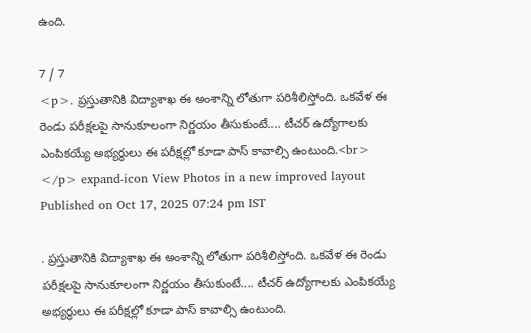ఉంది.

7 / 7
<p>. ప్రస్తుతానికి విద్యాశాఖ ఈ అంశాన్ని లోతుగా పరిశీలిస్తోంది. ఒకవేళ ఈ రెండు పరీక్షలపై సానుకూలంగా నిర్ణయం తీసుకుంటే.... టీచర్ ఉద్యోగాలకు ఎంపికయ్యే అభ్యర్థులు ఈ పరీక్షల్లో కూడా పాస్ కావాల్సి ఉంటుంది.<br> </p> expand-icon View Photos in a new improved layout
Published on Oct 17, 2025 07:24 pm IST

. ప్రస్తుతానికి విద్యాశాఖ ఈ అంశాన్ని లోతుగా పరిశీలిస్తోంది. ఒకవేళ ఈ రెండు పరీక్షలపై సానుకూలంగా నిర్ణయం తీసుకుంటే.... టీచర్ ఉద్యోగాలకు ఎంపికయ్యే అభ్యర్థులు ఈ పరీక్షల్లో కూడా పాస్ కావాల్సి ఉంటుంది.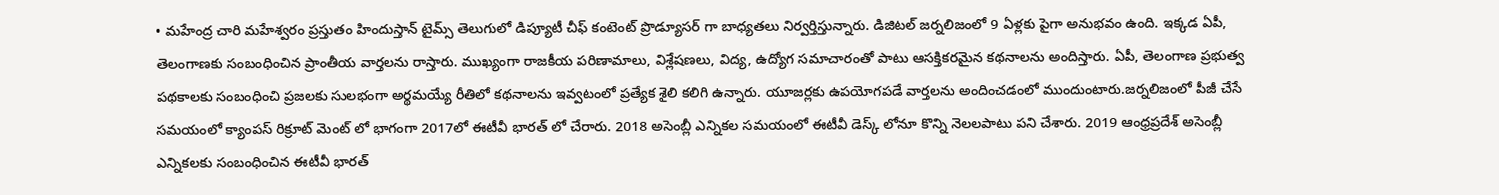• మహేంద్ర చారి మహేశ్వరం ప్రస్తుతం హిందుస్తాన్ టైమ్స్ తెలుగులో డిప్యూటీ చీఫ్ కంటెంట్ ప్రొడ్యూసర్ గా బాధ్యతలు నిర్వర్తిస్తున్నారు. డిజిటల్ జర్నలిజంలో 9 ఏళ్లకు పైగా అనుభవం ఉంది. ఇక్కడ ఏపీ, తెలంగాణకు సంబంధించిన ప్రాంతీయ వార్తలను రాస్తారు. ముఖ్యంగా రాజకీయ పరిణామాలు, విశ్లేషణలు, విద్య, ఉద్యోగ సమాచారంతో పాటు ఆసక్తికరమైన కథనాలను అందిస్తారు. ఏపీ, తెలంగాణ ప్రభుత్వ పథకాలకు సంబంధించి ప్రజలకు సులభంగా అర్థమయ్యే రీతిలో కథనాలను ఇవ్వటంలో ప్రత్యేక శైలి కలిగి ఉన్నారు. యూజర్లకు ఉపయోగపడే వార్తలను అందించడంలో ముందుంటారు.జర్నలిజంలో పీజీ చేసే సమయంలో క్యాంపస్ రిక్రూట్ మెంట్ లో భాగంగా 2017లో ఈటీవీ భారత్ లో చేరారు. 2018 అసెంబ్లీ ఎన్నికల సమయంలో ఈటీవీ డెస్క్ లోనూ కొన్ని నెలలపాటు పని చేశారు. 2019 ఆంధ్రప్రదేశ్ అసెంబ్లీ ఎన్నికలకు సంబంధించిన ఈటీవీ భారత్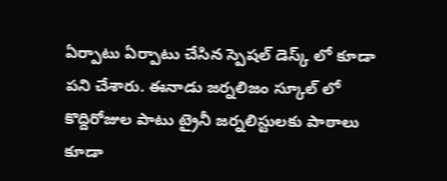ఏర్పాటు ఏర్పాటు చేసిన స్పెషల్ డెస్క్ లో కూడా పని చేశారు. ఈనాడు జర్నలిజం స్కూల్ లో కొద్దిరోజుల పాటు ట్రైనీ జర్నలిస్టులకు పాఠాలు కూడా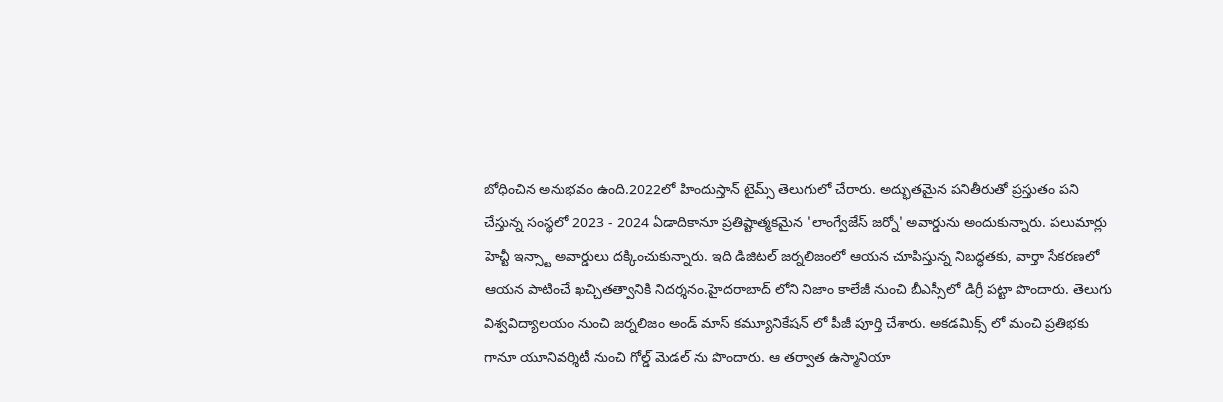బోధించిన అనుభవం ఉంది.2022లో హిందుస్తాన్ టైమ్స్ తెలుగులో చేరారు. అద్భుతమైన పనితీరుతో ప్రస్తుతం పని చేస్తున్న సంస్థలో 2023 - 2024 ఏడాదికానూ ప్రతిష్టాత్మకమైన 'లాంగ్వేజేస్ జర్నో' అవార్డును అందుకున్నారు. పలుమార్లు హెచ్టీ ఇన్స్టా అవార్డులు దక్కించుకున్నారు. ఇది డిజిటల్ జర్నలిజంలో ఆయన చూపిస్తున్న నిబద్ధతకు, వార్తా సేకరణలో ఆయన పాటించే ఖచ్చితత్వానికి నిదర్శనం.హైదరాబాద్ లోని నిజాం కాలేజీ నుంచి బీఎస్సీలో డిగ్రీ పట్టా పొందారు. తెలుగు విశ్వవిద్యాలయం నుంచి జర్నలిజం అండ్ మాస్ కమ్యూనికేషన్ లో పీజీ పూర్తి చేశారు. అకడమిక్స్ లో మంచి ప్రతిభకు గానూ యూనివర్శిటీ నుంచి గోల్డ్ మెడల్ ను పొందారు. ఆ తర్వాత ఉస్మానియా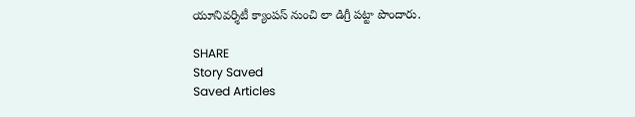యూనివర్శిటీ క్యాంపస్ నుంచి లా డిగ్రీ పట్టా పొందారు.

SHARE
Story Saved
Saved Articles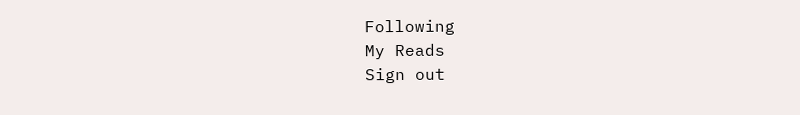Following
My Reads
Sign out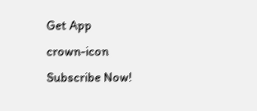Get App
crown-icon
Subscribe Now!